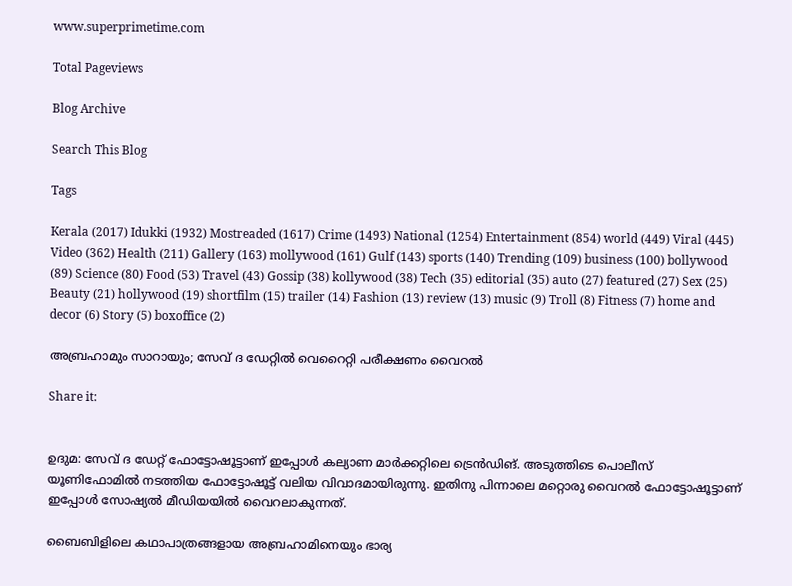www.superprimetime.com

Total Pageviews

Blog Archive

Search This Blog

Tags

Kerala (2017) Idukki (1932) Mostreaded (1617) Crime (1493) National (1254) Entertainment (854) world (449) Viral (445) Video (362) Health (211) Gallery (163) mollywood (161) Gulf (143) sports (140) Trending (109) business (100) bollywood (89) Science (80) Food (53) Travel (43) Gossip (38) kollywood (38) Tech (35) editorial (35) auto (27) featured (27) Sex (25) Beauty (21) hollywood (19) shortfilm (15) trailer (14) Fashion (13) review (13) music (9) Troll (8) Fitness (7) home and decor (6) Story (5) boxoffice (2)

അബ്രഹാമും സാറായും; സേവ് ദ ഡേറ്റിൽ വെറൈറ്റി പരീക്ഷണം വൈറൽ

Share it:


ഉദുമ: സേവ് ദ ഡേറ്റ് ഫോട്ടോഷൂട്ടാണ് ഇപ്പോൾ കല്യാണ മാർക്കറ്റിലെ ട്രെൻഡിങ്. അടുത്തിടെ പൊലീസ് യൂണിഫോമിൽ നടത്തിയ ഫോട്ടോഷൂട്ട് വലിയ വിവാദമായിരുന്നു. ഇതിനു പിന്നാലെ മറ്റൊരു വൈറൽ ഫോട്ടോഷൂട്ടാണ് ഇപ്പോൾ സോഷ്യൽ മീഡിയയിൽ വൈറലാകുന്നത്.

ബൈബിളിലെ കഥാപാത്രങ്ങളായ അബ്രഹാമിനെയും ഭാര്യ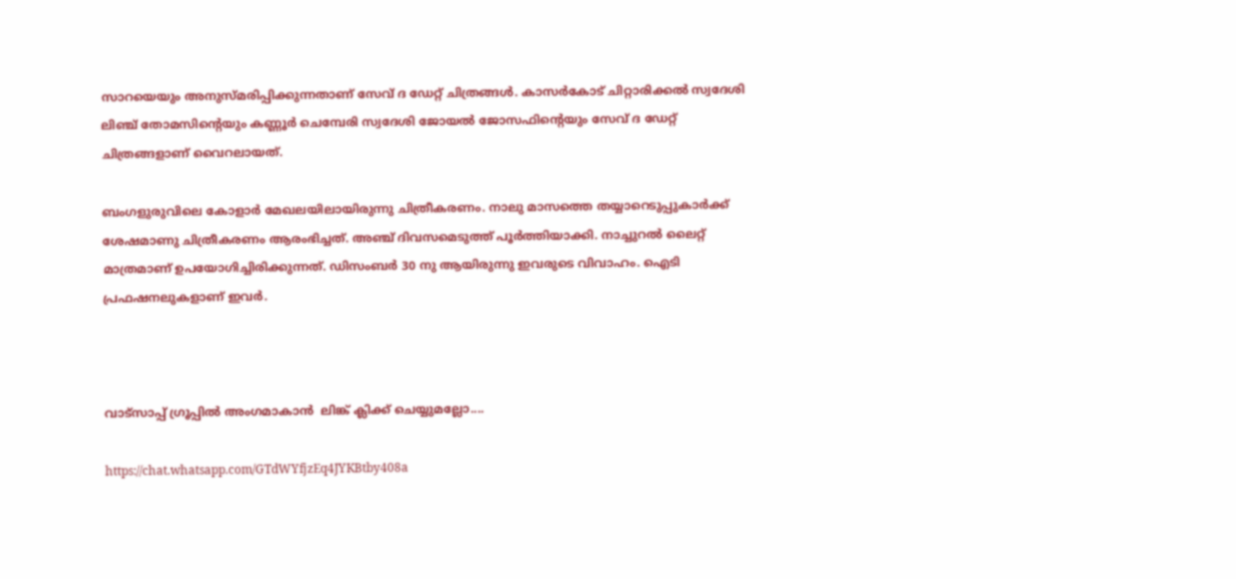സാറയെയും അനുസ്‌മരിപ്പിക്കുന്നതാണ് സേവ് ദ ഡേറ്റ് ചിത്രങ്ങൾ. കാസർകോട് ചിറ്റാരിക്കൽ സ്വദേശി ലിഞ്ച് തോമസിന്‍റെയും കണ്ണൂർ ചെമ്പേരി സ്വദേശി ജോയൽ ജോസഫിന്‍റെയും സേവ് ദ ഡേറ്റ് ചിത്രങ്ങളാണ് വൈറലായത്.

ബംഗളുരുവിലെ കോളാർ മേഖലയിലായിരുന്നു ചിത്രീകരണം. നാലു മാസത്തെ തയ്യാറെടുപ്പുകാർക്ക് ശേഷമാണു ചിത്രീകരണം ആരംഭിച്ചത്. അഞ്ച് ദിവസമെടുത്ത് പൂർത്തിയാക്കി. നാച്ചുറൽ ലൈറ്റ് മാത്രമാണ് ഉപയോഗിച്ചിരിക്കുന്നത്. ഡിസംബർ 30 നു ആയിരുന്നു ഇവരുടെ വിവാഹം. ഐടി പ്രഫഷനലുകളാണ് ഇവർ.



വാട്സാപ്പ് ഗ്രൂപ്പിൽ അംഗമാകാൻ  ലിങ്ക് ക്ലിക്ക് ചെയ്യുമല്ലോ....

https://chat.whatsapp.com/GTdWYfjzEq4JYKBtby408a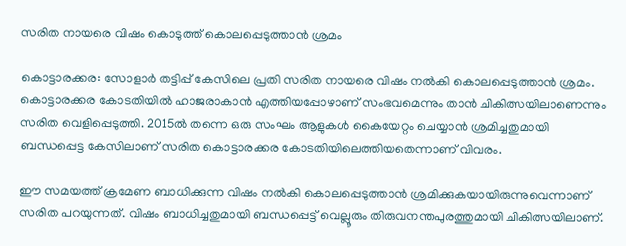സരിത നായരെ വിഷം കൊടുത്ത് കൊലപ്പെടുത്താൻ ശ്രമം

കൊട്ടാരക്കര: സോളാർ തട്ടിപ്പ് കേസിലെ പ്രതി സരിത നായരെ വിഷം നൽകി കൊലപ്പെടുത്താൻ ശ്രമം. കൊട്ടാരക്കര കോടതിയിൽ ഹാജരാകാൻ എത്തിയപ്പോഴാണ് സംഭവമെന്നും താൻ ചികിത്സയിലാണെന്നും സരിത വെളിപ്പെടുത്തി. 2015ൽ തന്നെ ഒരു സംഘം ആളുകൾ കൈയേറ്റം ചെയ്യാൻ ശ്രമിച്ചതുമായി ബന്ധപ്പെട്ട കേസിലാണ് സരിത കൊട്ടാരക്കര കോടതിയിലെത്തിയതെന്നാണ് വിവരം.

ഈ സമയത്ത് ക്രമേണ ബാധിക്കുന്ന വിഷം നൽകി കൊലപ്പെടുത്താൻ ശ്രമിക്കുകയായിരുന്നുവെന്നാണ് സരിത പറയുന്നത്. വിഷം ബാധിച്ചതുമായി ബന്ധപ്പെട്ട് വെല്ലൂരും തിരുവനന്തപുരത്തുമായി ചികിത്സയിലാണ്.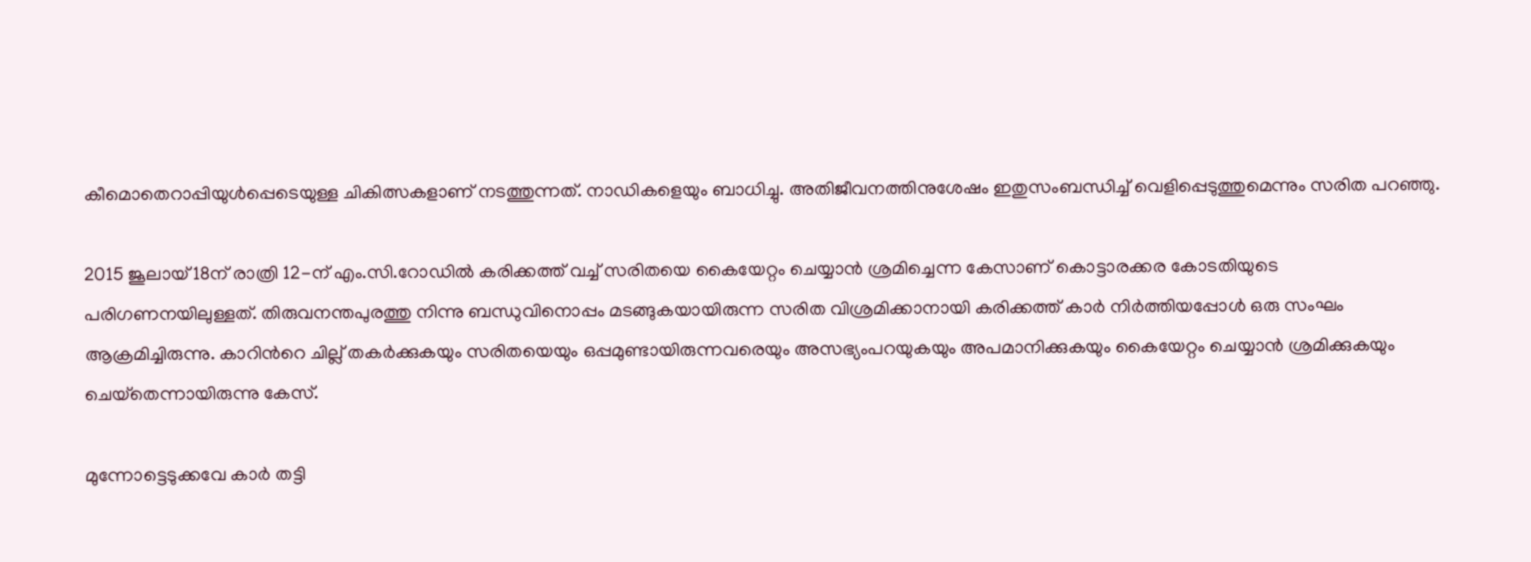കീമൊതെറാപ്പിയുള്‍പ്പെടെയുള്ള ചികിത്സകളാണ് നടത്തുന്നത്. നാഡികളെയും ബാധിച്ചു. അതിജീവനത്തിനുശേഷം ഇതുസംബന്ധിച്ച് വെളിപ്പെടുത്തുമെന്നും സരിത പറഞ്ഞു.

2015 ജൂലായ് 18ന് രാത്രി 12-ന് എം.സി.റോഡില്‍ കരിക്കത്ത് വച്ച് സരിതയെ കൈയേറ്റം ചെയ്യാൻ ശ്രമിച്ചെന്ന കേസാണ് കൊട്ടാരക്കര കോടതിയുടെ പരിഗണനയിലുള്ളത്. തിരുവനന്തപുരത്തു നിന്നു ബന്ധുവിനൊപ്പം മടങ്ങുകയായിരുന്ന സരിത വിശ്രമിക്കാനായി കരിക്കത്ത് കാര്‍ നിര്‍ത്തിയപ്പോള്‍ ഒരു സംഘം ആക്രമിച്ചിരുന്നു. കാറിന്‍റെ ചില്ല് തകര്‍ക്കുകയും സരിതയെയും ഒപ്പമുണ്ടായിരുന്നവരെയും അസഭ്യംപറയുകയും അപമാനിക്കുകയും കൈയേറ്റം ചെയ്യാന്‍ ശ്രമിക്കുകയും ചെയ്‌തെന്നായിരുന്നു കേസ്.

മുന്നോട്ടെടുക്കവേ കാര്‍ തട്ടി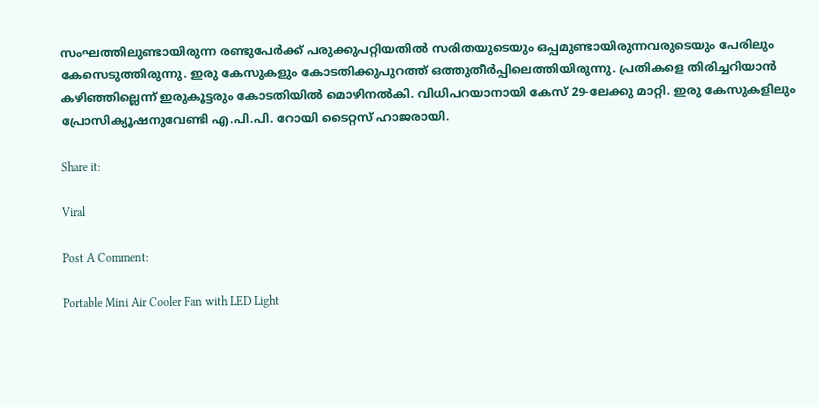സംഘത്തിലുണ്ടായിരുന്ന രണ്ടുപേര്‍ക്ക് പരുക്കുപറ്റിയതില്‍ സരിതയുടെയും ഒപ്പമുണ്ടായിരുന്നവരുടെയും പേരിലും കേസെടുത്തിരുന്നു. ഇരു കേസുകളും കോടതിക്കുപുറത്ത് ഒത്തുതീര്‍പ്പിലെത്തിയിരുന്നു. പ്രതികളെ തിരിച്ചറിയാന്‍ കഴിഞ്ഞില്ലെന്ന് ഇരുകൂട്ടരും കോടതിയില്‍ മൊഴിനല്‍കി. വിധിപറയാനായി കേസ് 29-ലേക്കു മാറ്റി. ഇരു കേസുകളിലും പ്രോസിക്യൂഷനുവേണ്ടി എ.പി.പി. റോയി ടൈറ്റസ് ഹാജരായി.

Share it:

Viral

Post A Comment:

Portable Mini Air Cooler Fan with LED Light